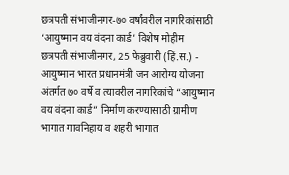छत्रपती संभाजीनगर-७० वर्षांवरील नागरिकांसाठी ‘आयुष्मान वय वंदना कार्ड’ विशेष मोहीम
छत्रपती संभाजीनगर, 25 फेब्रुवारी (हिं.स.) - आयुष्मान भारत प्रधानमंत्री जन आरोग्य योजना अंतर्गत ७० वर्षे व त्यावरील नागरिकांचे “आयुष्मान वय वंदना कार्ड” निर्माण करण्यासाठी ग्रामीण भागात गावनिहाय व शहरी भागात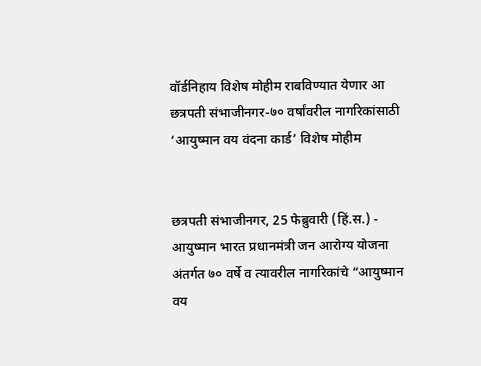वॉर्डनिहाय विशेष मोहीम राबविण्यात येणार आ
छत्रपती संभाजीनगर-७० वर्षांवरील नागरिकांसाठी ‘आयुष्मान वय वंदना कार्ड’ विशेष मोहीम


छत्रपती संभाजीनगर, 25 फेब्रुवारी (हिं.स.) - आयुष्मान भारत प्रधानमंत्री जन आरोग्य योजना अंतर्गत ७० वर्षे व त्यावरील नागरिकांचे “आयुष्मान वय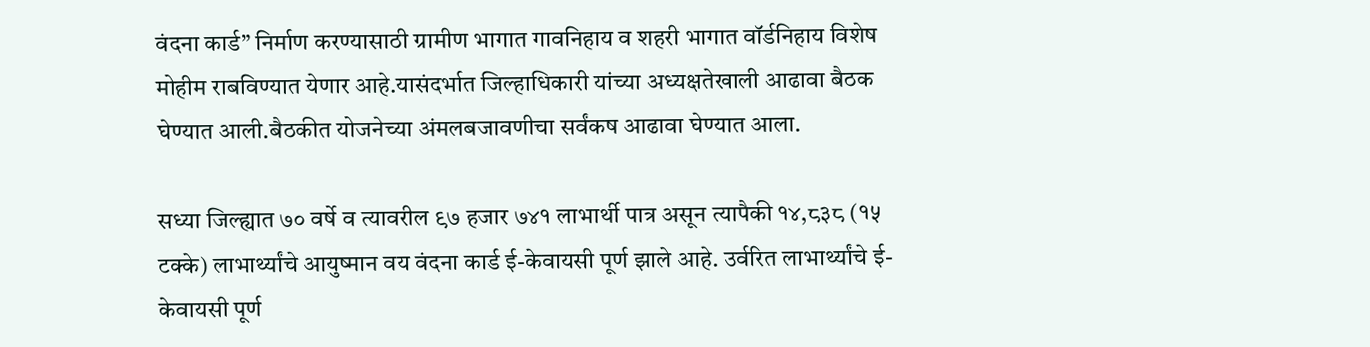वंदना कार्ड” निर्माण करण्यासाठी ग्रामीण भागात गावनिहाय व शहरी भागात वॉर्डनिहाय विशेष मोहीम राबविण्यात येणार आहे.यासंदर्भात जिल्हाधिकारी यांच्या अध्यक्षतेखाली आढावा बैठक घेण्यात आली.बैठकीत योजनेच्या अंमलबजावणीचा सर्वंकष आढावा घेण्यात आला.

सध्या जिल्ह्यात ७० वर्षे व त्यावरील ९७ हजार ७४१ लाभार्थी पात्र असून त्यापैकी १४,८३८ (१५ टक्के) लाभार्थ्यांचे आयुष्मान वय वंदना कार्ड ई-केवायसी पूर्ण झाले आहे. उर्वरित लाभार्थ्यांचे ई-केवायसी पूर्ण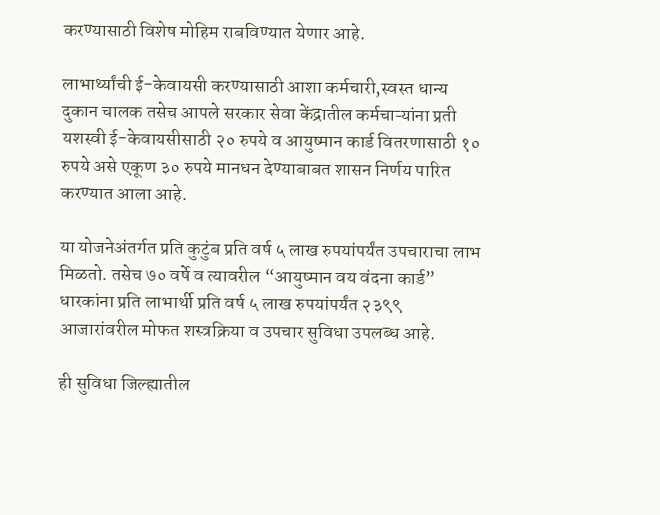करण्यासाठी विशेष मोहिम राबविण्यात येणार आहे.

लाभार्थ्यांची ई-केवायसी करण्यासाठी आशा कर्मचारी,स्वस्त धान्य दुकान चालक तसेच आपले सरकार सेवा केंद्रातील कर्मचाऱ्यांना प्रती यशस्वी ई-केवायसीसाठी २० रुपये व आयुष्मान कार्ड वितरणासाठी १० रुपये असे एकूण ३० रुपये मानधन देण्याबाबत शासन निर्णय पारित करण्यात आला आहे.

या योजनेअंतर्गत प्रति कुटुंब प्रति वर्ष ५ लाख रुपयांपर्यंत उपचाराचा लाभ मिळतो. तसेच ७० वर्षे व त्यावरील “आयुष्मान वय वंदना कार्ड” धारकांना प्रति लाभार्थी प्रति वर्ष ५ लाख रुपयांपर्यंत २३९९ आजारांवरील मोफत शस्त्रक्रिया व उपचार सुविधा उपलब्ध आहे.

ही सुविधा जिल्ह्यातील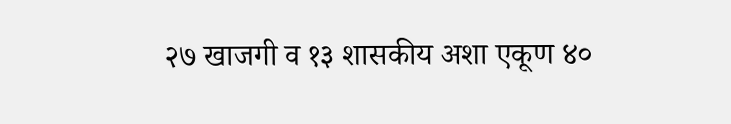२७ खाजगी व १३ शासकीय अशा एकूण ४०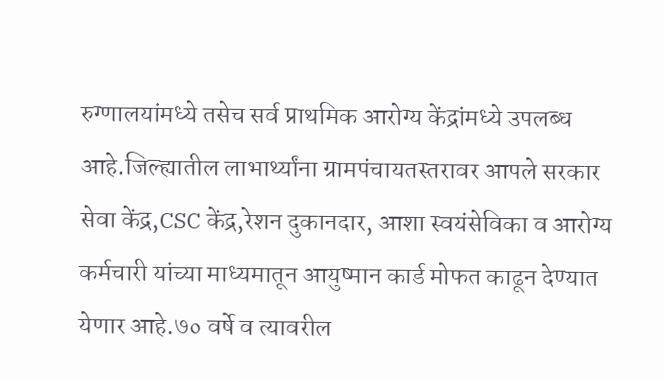रुग्णालयांमध्ये तसेच सर्व प्राथमिक आरोग्य केंद्रांमध्ये उपलब्ध आहे.जिल्ह्यातील लाभार्थ्यांना ग्रामपंचायतस्तरावर आपले सरकार सेवा केंद्र,CSC केंद्र,रेशन दुकानदार, आशा स्वयंसेविका व आरोग्य कर्मचारी यांच्या माध्यमातून आयुष्मान कार्ड मोफत काढून देण्यात येणार आहे.७० वर्षे व त्यावरील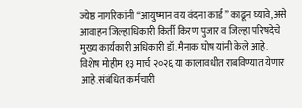ज्येष्ठ नागरिकांनी “आयुष्मान वय वंदना कार्ड” काढून घ्यावे,असे आवाहन जिल्हाधिकारी किर्ती किरण पुजार व जिल्हा परिषदेचे मुख्य कार्यकारी अधिकारी डॉ.मैनाक घोष यांनी केले आहे. विशेष मोहीम १३ मार्च २०२६ या कालावधीत राबविण्यात येणार आहे.संबंधित कर्मचारी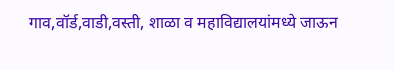गाव,वॉर्ड,वाडी,वस्ती, शाळा व महाविद्यालयांमध्ये जाऊन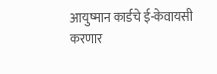आयुष्मान कार्डचे ई-केवायसी करणार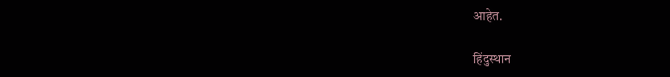आहेत.

हिंदुस्थान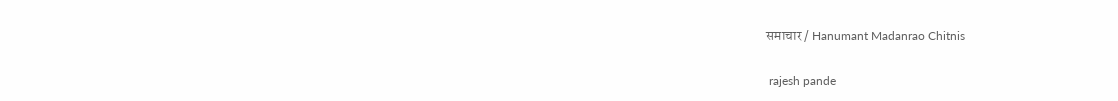समाचार / Hanumant Madanrao Chitnis


 rajesh pande